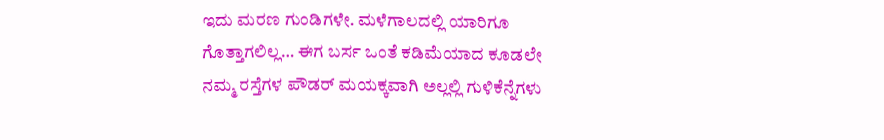ಇದು ಮರಣ ಗುಂಡಿಗಳೇ. ಮಳೆಗಾಲದಲ್ಲಿ ಯಾರಿಗೂ ಗೊತ್ತಾಗಲಿಲ್ಲ… ಈಗ ಬರ್ಸ ಒಂತೆ ಕಡಿಮೆಯಾದ ಕೂಡಲೇ ನಮ್ಮ ರಸ್ತೆಗಳ ಪೌಡರ್ ಮಯಕ್ಕವಾಗಿ ಅಲ್ಲಲ್ಲಿ ಗುಳಿಕೆನ್ನೆಗಳು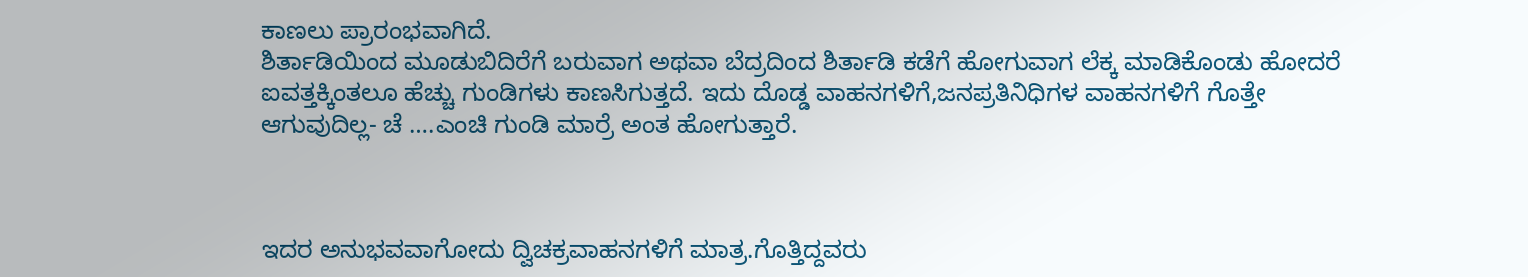ಕಾಣಲು ಪ್ರಾರಂಭವಾಗಿದೆ.
ಶಿರ್ತಾಡಿಯಿಂದ ಮೂಡುಬಿದಿರೆಗೆ ಬರುವಾಗ ಅಥವಾ ಬೆದ್ರದಿಂದ ಶಿರ್ತಾಡಿ ಕಡೆಗೆ ಹೋಗುವಾಗ ಲೆಕ್ಕ ಮಾಡಿಕೊಂಡು ಹೋದರೆ ಐವತ್ತಕ್ಕಿಂತಲೂ ಹೆಚ್ಚು ಗುಂಡಿಗಳು ಕಾಣಸಿಗುತ್ತದೆ. ಇದು ದೊಡ್ಡ ವಾಹನಗಳಿಗೆ,ಜನಪ್ರತಿನಿಧಿಗಳ ವಾಹನಗಳಿಗೆ ಗೊತ್ತೇ ಆಗುವುದಿಲ್ಲ- ಚೆ ….ಎಂಚಿ ಗುಂಡಿ ಮಾರ್ರೆ ಅಂತ ಹೋಗುತ್ತಾರೆ.



ಇದರ ಅನುಭವವಾಗೋದು ದ್ವಿಚಕ್ರವಾಹನಗಳಿಗೆ ಮಾತ್ರ.ಗೊತ್ತಿದ್ದವರು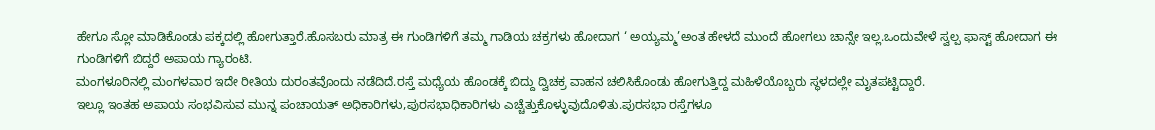ಹೇಗೂ ಸ್ಲೋ ಮಾಡಿಕೊಂಡು ಪಕ್ಕದಲ್ಲಿ ಹೋಗುತ್ತಾರೆ.ಹೊಸಬರು ಮಾತ್ರ ಈ ಗುಂಡಿಗಳಿಗೆ ತಮ್ಮ ಗಾಡಿಯ ಚಕ್ರಗಳು ಹೋದಾಗ ‘ ಅಯ್ಯಮ್ಮ’ಅಂತ ಹೇಳದೆ ಮುಂದೆ ಹೋಗಲು ಚಾನ್ಸೇ ಇಲ್ಲ.ಒಂದುವೇಳೆ ಸ್ವಲ್ಪ ಫಾಸ್ಟ್ ಹೋದಾಗ ಈ ಗುಂಡಿಗಳಿಗೆ ಬಿದ್ದರೆ ಅಪಾಯ ಗ್ಯಾರಂಟಿ.
ಮಂಗಳೂರಿನಲ್ಲಿ ಮಂಗಳವಾರ ಇದೇ ರೀತಿಯ ದುರಂತವೊಂದು ನಡೆದಿದೆ.ರಸ್ತೆ ಮಧ್ಯೆಯ ಹೊಂಡಕ್ಕೆ ಬಿದ್ದು ದ್ವಿಚಕ್ರ ವಾಹನ ಚಲಿಸಿಕೊಂಡು ಹೋಗುತ್ತಿದ್ದ ಮಹಿಳೆಯೊಬ್ಬರು ಸ್ಥಳದಲ್ಲೇ ಮೃತಪಟ್ಟಿದ್ದಾರೆ.
ಇಲ್ಲೂ ಇಂತಹ ಅಪಾಯ ಸಂಭವಿಸುವ ಮುನ್ನ ಪಂಚಾಯತ್ ಅಧಿಕಾರಿಗಳು,ಪುರಸಭಾಧಿಕಾರಿಗಳು ಎಚ್ಚೆತ್ತುಕೊಳ್ಳುವುದೊಳಿತು.ಪುರಸಭಾ ರಸ್ತೆಗಳೂ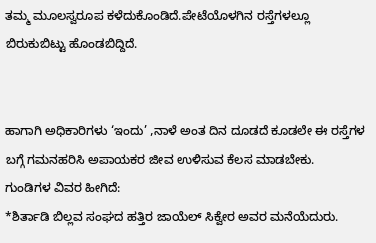ತಮ್ಮ ಮೂಲಸ್ವರೂಪ ಕಳೆದುಕೊಂಡಿದೆ.ಪೇಟೆಯೊಳಗಿನ ರಸ್ತೆಗಳಲ್ಲೂ ಬಿರುಕುಬಿಟ್ಟು ಹೊಂಡಬಿದ್ದಿದೆ.


ಹಾಗಾಗಿ ಅಧಿಕಾರಿಗಳು ‘ಇಂದು’ ,ನಾಳೆ ಅಂತ ದಿನ ದೂಡದೆ ಕೂಡಲೇ ಈ ರಸ್ತೆಗಳ ಬಗ್ಗೆ ಗಮನಹರಿಸಿ ಅಪಾಯಕರ ಜೀವ ಉಳಿಸುವ ಕೆಲಸ ಮಾಡಬೇಕು.
ಗುಂಡಿಗಳ ವಿವರ ಹೀಗಿದೆ:
*ಶಿರ್ತಾಡಿ ಬಿಲ್ಲವ ಸಂಘದ ಹತ್ತಿರ ಜಾಯೆಲ್ ಸಿಕ್ವೇರ ಅವರ ಮನೆಯೆದುರು.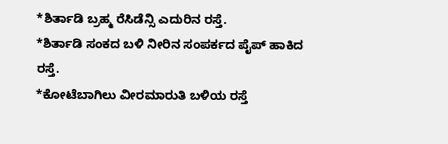*ಶಿರ್ತಾಡಿ ಬ್ರಹ್ಮ ರೆಸಿಡೆನ್ಸಿ ಎದುರಿನ ರಸ್ತೆ.
*ಶಿರ್ತಾಡಿ ಸಂಕದ ಬಳಿ ನೀರಿನ ಸಂಪರ್ಕದ ಪೈಪ್ ಹಾಕಿದ ರಸ್ತೆ.
*ಕೋಟೆಬಾಗಿಲು ವೀರಮಾರುತಿ ಬಳಿಯ ರಸ್ತೆ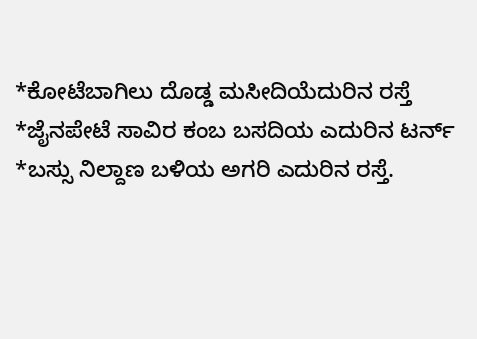*ಕೋಟೆಬಾಗಿಲು ದೊಡ್ಡ ಮಸೀದಿಯೆದುರಿನ ರಸ್ತೆ
*ಜೈನಪೇಟೆ ಸಾವಿರ ಕಂಬ ಬಸದಿಯ ಎದುರಿನ ಟರ್ನ್
*ಬಸ್ಸು ನಿಲ್ದಾಣ ಬಳಿಯ ಅಗರಿ ಎದುರಿನ ರಸ್ತೆ.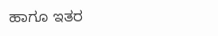ಹಾಗೂ ಇತರ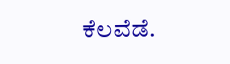ಕೆಲವೆಡೆ.